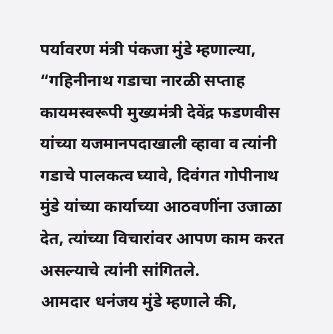पर्यावरण मंत्री पंकजा मुंडे म्हणाल्या, “गहिनीनाथ गडाचा नारळी सप्ताह कायमस्वरूपी मुख्यमंत्री देवेंद्र फडणवीस यांच्या यजमानपदाखाली व्हावा व त्यांनी गडाचे पालकत्व घ्यावे, दिवंगत गोपीनाथ मुंडे यांच्या कार्याच्या आठवणींना उजाळा देत, त्यांच्या विचारांवर आपण काम करत असल्याचे त्यांनी सांगितले.
आमदार धनंजय मुंडे म्हणाले की,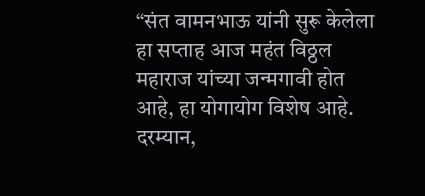“संत वामनभाऊ यांनी सुरू केलेला हा सप्ताह आज महंत विठ्ठल महाराज यांच्या जन्मगावी होत आहे, हा योगायोग विशेष आहे.
दरम्यान,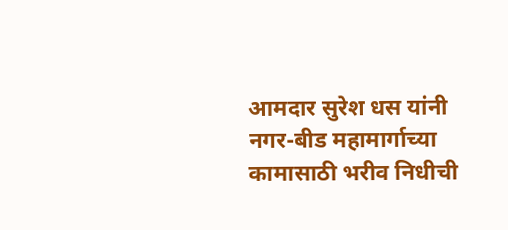आमदार सुरेश धस यांनी नगर-बीड महामार्गाच्या कामासाठी भरीव निधीची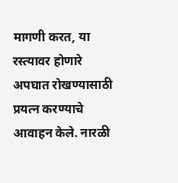मागणी करत, या रस्त्यावर होणारे अपघात रोखण्यासाठी प्रयत्न करण्याचे आवाहन केले. नारळी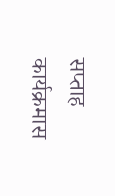सप्ताह कार्यक्रमास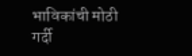भाविकांची मोठी गर्दी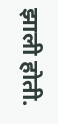झाली होती.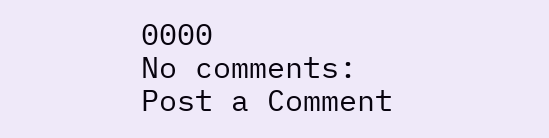0000
No comments:
Post a Comment